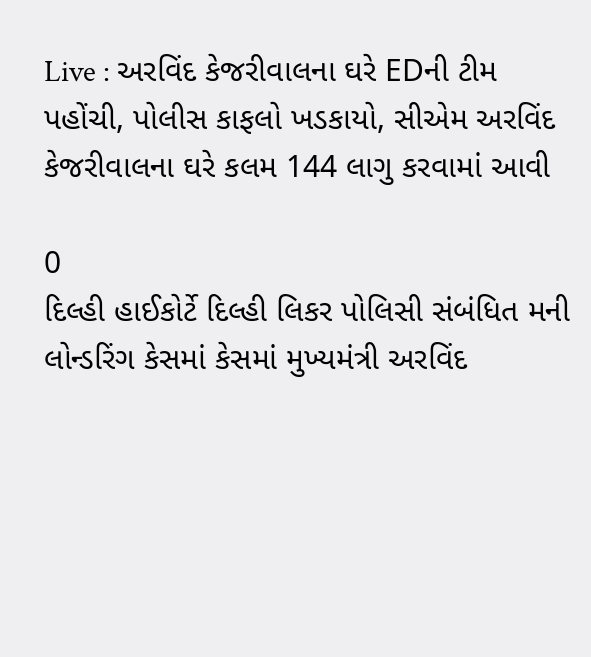Live : અરવિંદ કેજરીવાલના ઘરે EDની ટીમ પહોંચી, પોલીસ કાફલો ખડકાયો, સીએમ અરવિંદ કેજરીવાલના ઘરે કલમ 144 લાગુ કરવામાં આવી

0
દિલ્હી હાઈકોર્ટે દિલ્હી લિકર પોલિસી સંબંધિત મની લોન્ડરિંગ કેસમાં કેસમાં મુખ્યમંત્રી અરવિંદ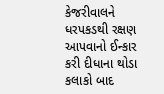કેજરીવાલને ધરપકડથી રક્ષણ આપવાનો ઈન્કાર કરી દીધાના થોડા કલાકો બાદ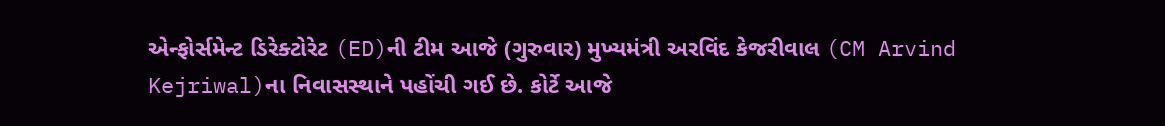એન્ફોર્સમેન્ટ ડિરેક્ટોરેટ (ED)ની ટીમ આજે (ગુરુવાર) મુખ્યમંત્રી અરવિંદ કેજરીવાલ (CM Arvind Kejriwal)ના નિવાસસ્થાને પહોંચી ગઈ છે. કોર્ટે આજે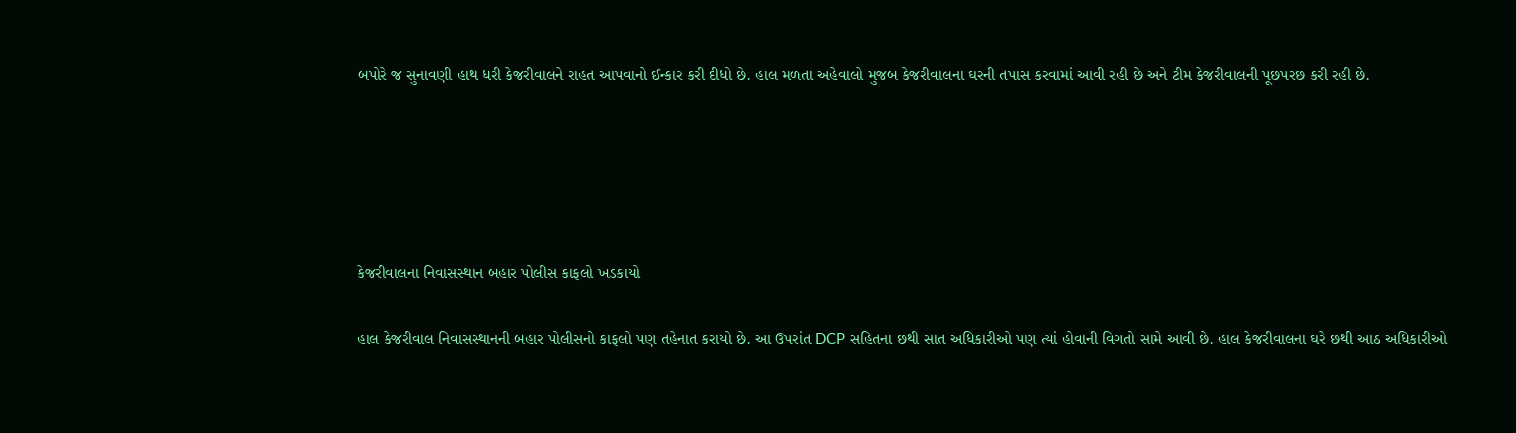બપોરે જ સુનાવણી હાથ ધરી કેજરીવાલને રાહત આપવાનો ઈન્કાર કરી દીધો છે. હાલ મળતા અહેવાલો મુજબ કેજરીવાલના ઘરની તપાસ કરવામાં આવી રહી છે અને ટીમ કેજરીવાલની પૂછપરછ કરી રહી છે.





કેજરીવાલના નિવાસસ્થાન બહાર પોલીસ કાફલો ખડકાયો

હાલ કેજરીવાલ નિવાસસ્થાનની બહાર પોલીસનો કાફલો પણ તહેનાત કરાયો છે. આ ઉપરાંત DCP સહિતના છથી સાત અધિકારીઓ પણ ત્યાં હોવાની વિગતો સામે આવી છે. હાલ કેજરીવાલના ઘરે છથી આઠ અધિકારીઓ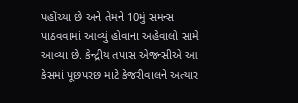પહોંચ્યા છે અને તેમને 10મું સમન્સ પાઠવવામાં આવ્યું હોવાના અહેવાલો સામે આવ્યા છે. કેન્દ્રીય તપાસ એજન્સીએ આ કેસમાં પૂછપરછ માટે કેજરીવાલને અત્યાર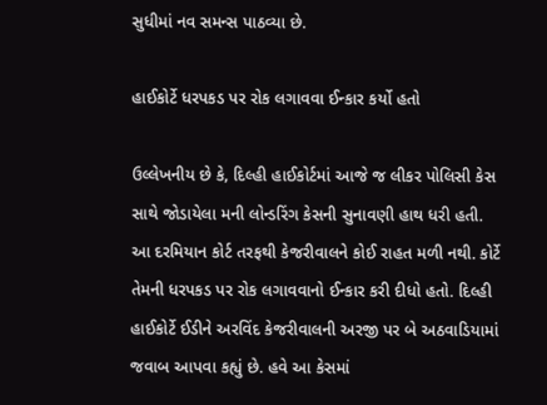સુધીમાં નવ સમન્સ પાઠવ્યા છે.

હાઈકોર્ટે ધરપકડ પર રોક લગાવવા ઈન્કાર કર્યો હતો

ઉલ્લેખનીય છે કે, દિલ્હી હાઈકોર્ટમાં આજે જ લીકર પોલિસી કેસ સાથે જોડાયેલા મની લોન્ડરિંગ કેસની સુનાવણી હાથ ધરી હતી. આ દરમિયાન કોર્ટ તરફથી કેજરીવાલને કોઈ રાહત મળી નથી. કોર્ટે તેમની ધરપકડ પર રોક લગાવવાનો ઈન્કાર કરી દીધો હતો. દિલ્હી હાઈકોર્ટે ઈડીને અરવિંદ કેજરીવાલની અરજી પર બે અઠવાડિયામાં જવાબ આપવા કહ્યું છે. હવે આ કેસમાં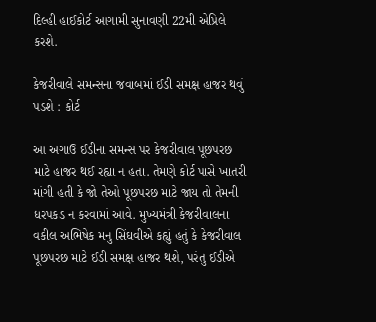દિલ્હી હાઈકોર્ટ આગામી સુનાવણી 22મી એપ્રિલે કરશે.

કેજરીવાલે સમન્સના જવાબમાં ઈડી સમક્ષ હાજર થવું પડશે : કોર્ટ

આ અગાઉ ઈડીના સમન્સ પર કેજરીવાલ પૂછપરછ માટે હાજર થઈ રહ્યા ન હતા. તેમણે કોર્ટ પાસે ખાતરી માંગી હતી કે જો તેઓ પૂછપરછ માટે જાય તો તેમની ધરપકડ ન કરવામાં આવે. મુખ્યમંત્રી કેજરીવાલના વકીલ અભિષેક મનુ સિંઘવીએ કહ્યું હતું કે કેજરીવાલ પૂછપરછ માટે ઈડી સમક્ષ હાજર થશે, પરંતુ ઈડીએ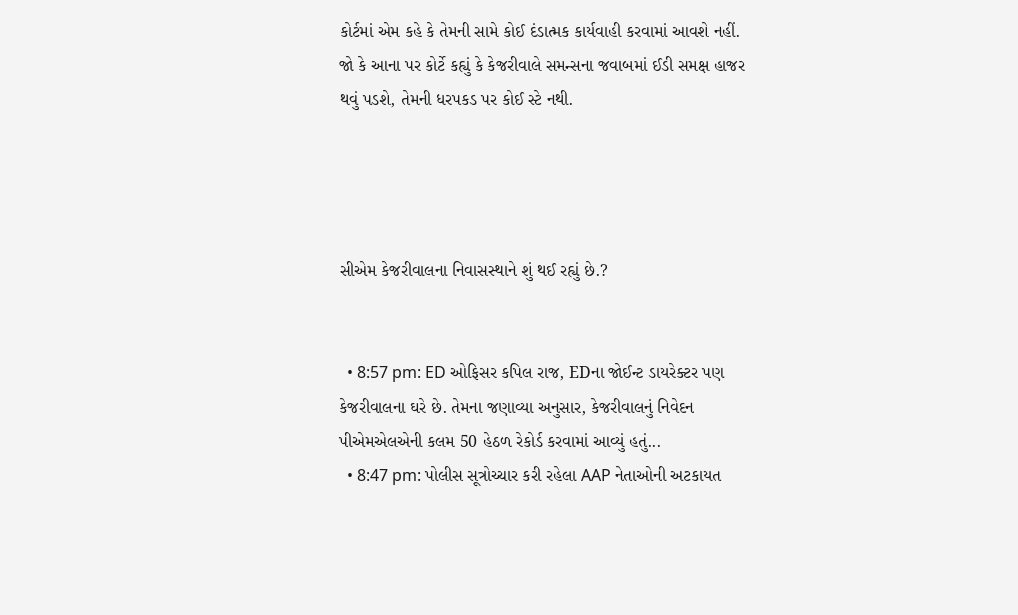કોર્ટમાં એમ કહે કે તેમની સામે કોઈ દંડાત્મક કાર્યવાહી કરવામાં આવશે નહીં. જો કે આના પર કોર્ટે કહ્યું કે કેજરીવાલે સમન્સના જવાબમાં ઈડી સમક્ષ હાજર થવું પડશે, તેમની ધરપકડ પર કોઈ સ્ટે નથી.




સીએમ કેજરીવાલના નિવાસસ્થાને શું થઈ રહ્યું છે.?


  • 8:57 pm: ED ઓફિસર કપિલ રાજ, EDના જોઈન્ટ ડાયરેક્ટર પણ કેજરીવાલના ઘરે છે. તેમના જણાવ્યા અનુસાર, કેજરીવાલનું નિવેદન પીએમએલએની કલમ 50 હેઠળ રેકોર્ડ કરવામાં આવ્યું હતું...
  • 8:47 pm: પોલીસ સૂત્રોચ્ચાર કરી રહેલા AAP નેતાઓની અટકાયત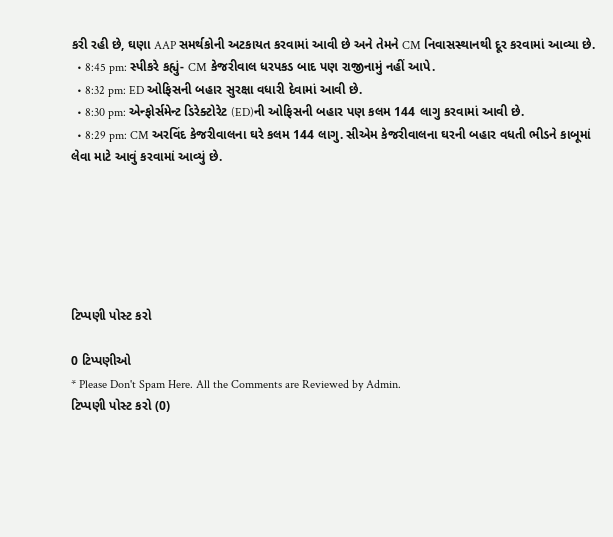કરી રહી છે, ઘણા AAP સમર્થકોની અટકાયત કરવામાં આવી છે અને તેમને CM નિવાસસ્થાનથી દૂર કરવામાં આવ્યા છે.
  • 8:45 pm: સ્પીકરે કહ્યું- CM કેજરીવાલ ધરપકડ બાદ પણ રાજીનામું નહીં આપે.
  • 8:32 pm: ED ઓફિસની બહાર સુરક્ષા વધારી દેવામાં આવી છે.
  • 8:30 pm: એન્ફોર્સમેન્ટ ડિરેક્ટોરેટ (ED)ની ઓફિસની બહાર પણ કલમ 144 લાગુ કરવામાં આવી છે.
  • 8:29 pm: CM અરવિંદ કેજરીવાલના ઘરે કલમ 144 લાગુ. સીએમ કેજરીવાલના ઘરની બહાર વધતી ભીડને કાબૂમાં લેવા માટે આવું કરવામાં આવ્યું છે.






ટિપ્પણી પોસ્ટ કરો

0 ટિપ્પણીઓ
* Please Don't Spam Here. All the Comments are Reviewed by Admin.
ટિપ્પણી પોસ્ટ કરો (0)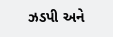ઝડપી અને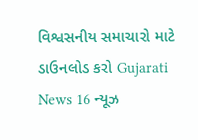વિશ્વસનીય સમાચારો માટે ડાઉનલોડ કરો Gujarati News 16 ન્યૂઝ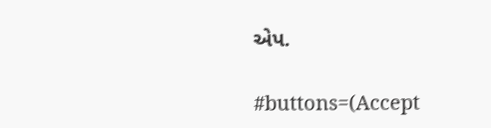એપ.

#buttons=(Accept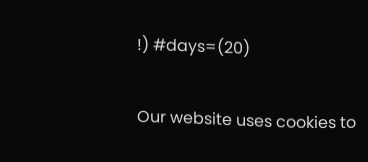!) #days=(20)

Our website uses cookies to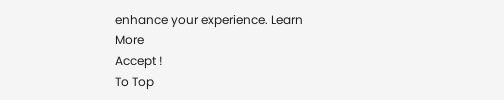enhance your experience. Learn More
Accept !
To Top